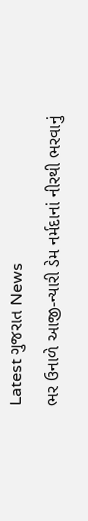Latest ગુજરાત News
ભર ઉનાળે આજી-ન્યારી ડેમ નર્મદાનાં નીરથી ભરવાનું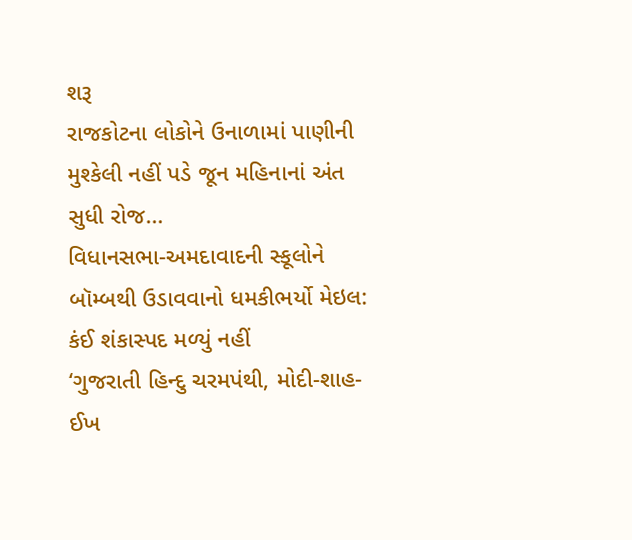શરૂ
રાજકોટના લોકોને ઉનાળામાં પાણીની મુશ્કેલી નહીં પડે જૂન મહિનાનાં અંત સુધી રોજ…
વિધાનસભા-અમદાવાદની સ્કૂલોને બૉમ્બથી ઉડાવવાનો ધમકીભર્યો મેઇલ: કંઈ શંકાસ્પદ મળ્યું નહીં
‘ગુજરાતી હિન્દુ ચરમપંથી, મોદી-શાહ-ઈખ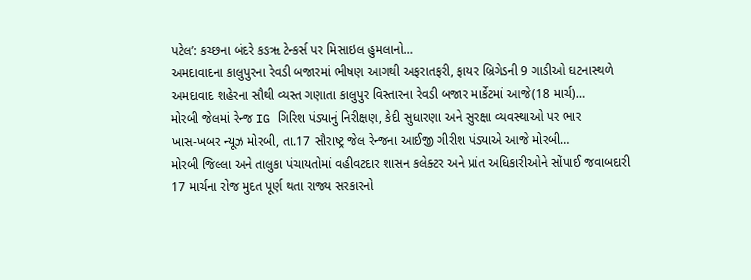પટેલ’: કચ્છના બંદરે કઙૠ ટેન્કર્સ પર મિસાઇલ હુમલાનો…
અમદાવાદના કાલુપુરના રેવડી બજારમાં ભીષણ આગથી અફરાતફરી, ફાયર બ્રિગેડની 9 ગાડીઓ ઘટનાસ્થળે
અમદાવાદ શહેરના સૌથી વ્યસ્ત ગણાતા કાલુપુર વિસ્તારના રેવડી બજાર માર્કેટમાં આજે(18 માર્ચ)…
મોરબી જેલમાં રેન્જ IG ગિરિશ પંડ્યાનું નિરીક્ષણ, કેદી સુધારણા અને સુરક્ષા વ્યવસ્થાઓ પર ભાર
ખાસ-ખબર ન્યૂઝ મોરબી, તા.17 સૌરાષ્ટ્ર જેલ રેન્જના આઈજી ગીરીશ પંડ્યાએ આજે મોરબી…
મોરબી જિલ્લા અને તાલુકા પંચાયતોમાં વહીવટદાર શાસન કલેક્ટર અને પ્રાંત અધિકારીઓને સોંપાઈ જવાબદારી
17 માર્ચના રોજ મુદત પૂર્ણ થતા રાજ્ય સરકારનો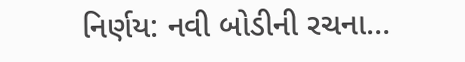નિર્ણય: નવી બોડીની રચના…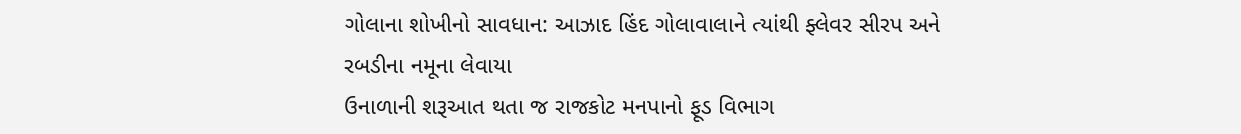ગોલાના શોખીનો સાવધાન: આઝાદ હિંદ ગોલાવાલાને ત્યાંથી ફ્લેવર સીરપ અને રબડીના નમૂના લેવાયા
ઉનાળાની શરૂઆત થતા જ રાજકોટ મનપાનો ફૂડ વિભાગ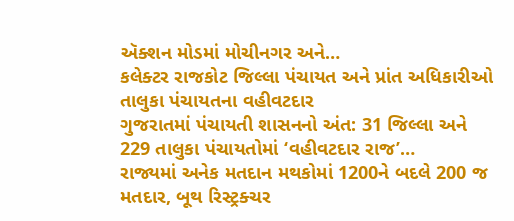ઍક્શન મોડમાં મોચીનગર અને…
કલેક્ટર રાજકોટ જિલ્લા પંચાયત અને પ્રાંત અધિકારીઓ તાલુકા પંચાયતના વહીવટદાર
ગુજરાતમાં પંચાયતી શાસનનો અંત: 31 જિલ્લા અને 229 તાલુકા પંચાયતોમાં ‘વહીવટદાર રાજ’…
રાજ્યમાં અનેક મતદાન મથકોમાં 1200ને બદલે 200 જ મતદાર, બૂથ રિસ્ટ્રક્ચર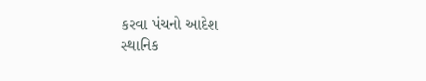કરવા પંચનો આદેશ
સ્થાનિક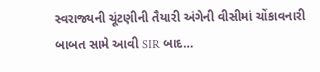સ્વરાજ્યની ચૂંટણીની તૈયારી અંગેની વીસીમાં ચોંકાવનારી બાબત સામે આવી SIR બાદ…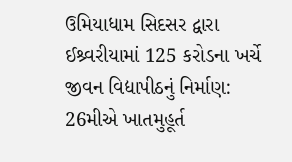ઉમિયાધામ સિદસર દ્વારા ઈશ્ર્વરીયામાં 125 કરોડના ખર્ચે જીવન વિદ્યાપીઠનું નિર્માણ: 26મીએ ખાતમુહૂર્ત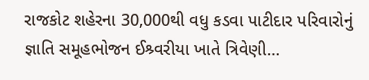રાજકોટ શહેરના 30,000થી વધુ કડવા પાટીદાર પરિવારોનું જ્ઞાતિ સમૂહભોજન ઈશ્ર્વરીયા ખાતે ત્રિવેણી…